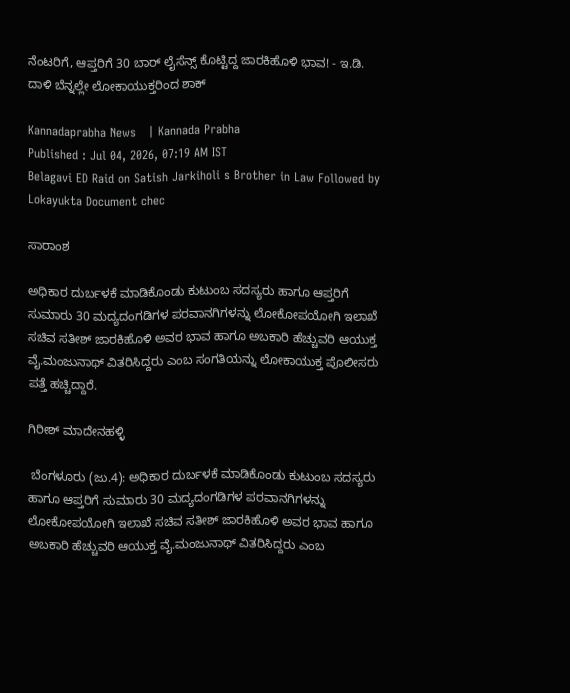ನೆಂಟರಿಗೆ, ಆಪ್ತರಿಗೆ 30 ಬಾರ್‌ ಲೈಸೆನ್ಸ್ ಕೊಟ್ಟಿದ್ದ ಜಾರಕಿಹೊಳಿ ಭಾವ! - ಇ.ಡಿ. ದಾಳಿ ಬೆನ್ನಲ್ಲೇ ಲೋಕಾಯುಕ್ತರಿಂದ ಶಾಕ್

Kannadaprabha News   | Kannada Prabha
Published : Jul 04, 2026, 07:19 AM IST
Belagavi ED Raid on Satish Jarkiholi s Brother in Law Followed by Lokayukta Document chec

ಸಾರಾಂಶ

ಅಧಿಕಾರ ದುರ್ಬಳಕೆ ಮಾಡಿಕೊಂಡು ಕುಟುಂಬ ಸದಸ್ಯರು ಹಾಗೂ ಆಪ್ತರಿಗೆ ಸುಮಾರು 30 ಮದ್ಯದಂಗಡಿಗಳ ಪರವಾನಗಿಗಳನ್ನು ಲೋಕೋಪಯೋಗಿ ಇಲಾಖೆ ಸಚಿವ ಸತೀಶ್ ಜಾರಕಿಹೊಳಿ ಅವರ ಭಾವ ಹಾಗೂ ಅಬಕಾರಿ ಹೆಚ್ಚುವರಿ ಆಯುಕ್ತ ವೈ.ಮಂಜುನಾಥ್‌ ವಿತರಿಸಿದ್ದರು ಎಂಬ ಸಂಗತಿಯನ್ನು ಲೋಕಾಯುಕ್ತ ಪೊಲೀಸರು ಪತ್ತೆ ಹಚ್ಚಿದ್ದಾರೆ.

ಗಿರೀಶ್ ಮಾದೇನಹಳ್ಳಿ

 ಬೆಂಗಳೂರು (ಜು.4): ಅಧಿಕಾರ ದುರ್ಬಳಕೆ ಮಾಡಿಕೊಂಡು ಕುಟುಂಬ ಸದಸ್ಯರು ಹಾಗೂ ಆಪ್ತರಿಗೆ ಸುಮಾರು 30 ಮದ್ಯದಂಗಡಿಗಳ ಪರವಾನಗಿಗಳನ್ನು ಲೋಕೋಪಯೋಗಿ ಇಲಾಖೆ ಸಚಿವ ಸತೀಶ್ ಜಾರಕಿಹೊಳಿ ಅವರ ಭಾವ ಹಾಗೂ ಅಬಕಾರಿ ಹೆಚ್ಚುವರಿ ಆಯುಕ್ತ ವೈ.ಮಂಜುನಾಥ್‌ ವಿತರಿಸಿದ್ದರು ಎಂಬ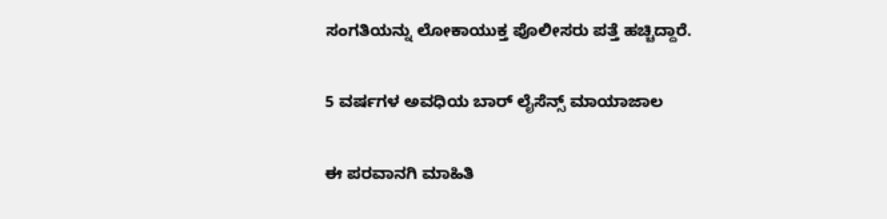ಸಂಗತಿಯನ್ನು ಲೋಕಾಯುಕ್ತ ಪೊಲೀಸರು ಪತ್ತೆ ಹಚ್ಚಿದ್ದಾರೆ.

5 ವರ್ಷಗಳ ಅವಧಿಯ ಬಾರ್ ಲೈಸೆನ್ಸ್ ಮಾಯಾಜಾಲ

ಈ ಪರವಾನಗಿ ಮಾಹಿತಿ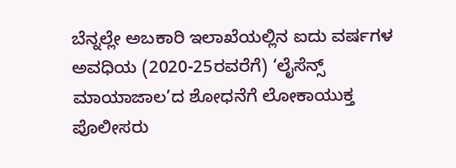ಬೆನ್ನಲ್ಲೇ ಅಬಕಾರಿ ಇಲಾಖೆಯಲ್ಲಿನ ಐದು ವರ್ಷಗಳ ಅವಧಿಯ (2020-25ರವರೆಗೆ) ‘ಲೈಸೆನ್ಸ್‌ ಮಾಯಾಜಾಲ’ದ ಶೋಧನೆಗೆ ಲೋಕಾಯುಕ್ತ ಪೊಲೀಸರು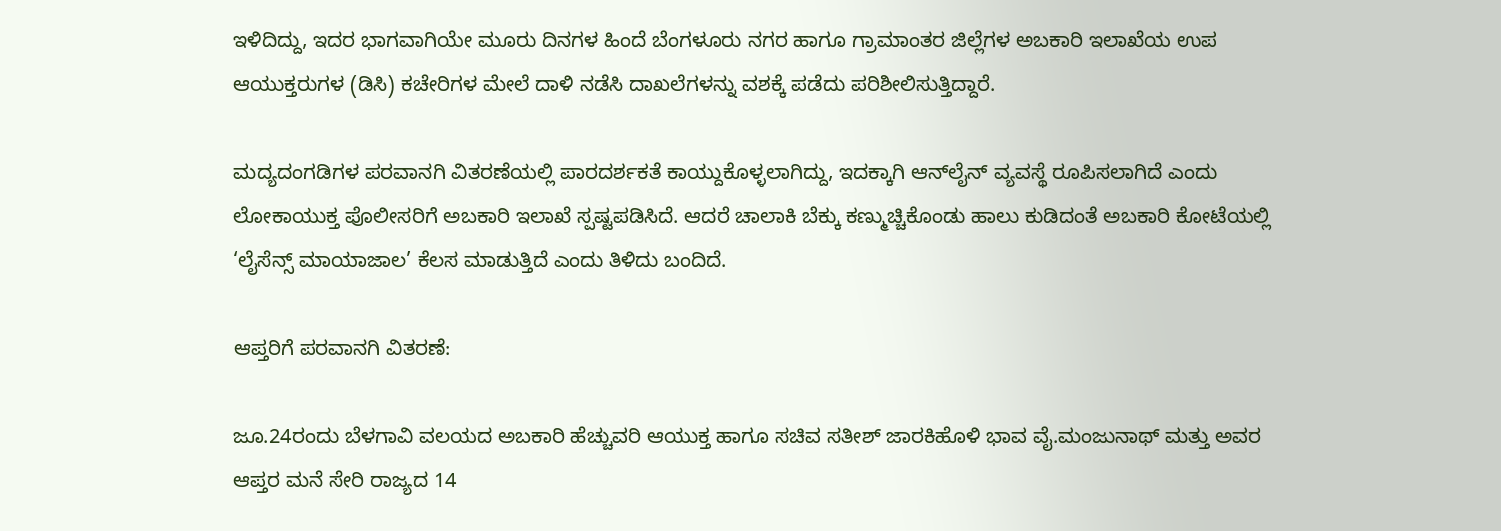ಇಳಿದಿದ್ದು, ಇದರ ಭಾಗವಾಗಿಯೇ ಮೂರು ದಿನಗಳ ಹಿಂದೆ ಬೆಂಗಳೂರು ನಗರ ಹಾಗೂ ಗ್ರಾಮಾಂತರ ಜಿಲ್ಲೆಗಳ ಅಬಕಾರಿ ಇಲಾಖೆಯ ಉಪ ಆಯುಕ್ತರುಗಳ (ಡಿಸಿ) ಕಚೇರಿಗಳ ಮೇಲೆ ದಾಳಿ ನಡೆಸಿ ದಾಖಲೆಗಳನ್ನು ವಶಕ್ಕೆ ಪಡೆದು ಪರಿಶೀಲಿಸುತ್ತಿದ್ದಾರೆ.

ಮದ್ಯದಂಗಡಿಗಳ ಪರವಾನಗಿ ವಿತರಣೆಯಲ್ಲಿ ಪಾರದರ್ಶಕತೆ ಕಾಯ್ದುಕೊಳ್ಳಲಾಗಿದ್ದು, ಇದಕ್ಕಾಗಿ ಆನ್‌ಲೈನ್‌ ವ್ಯವಸ್ಥೆ ರೂಪಿಸಲಾಗಿದೆ ಎಂದು ಲೋಕಾಯುಕ್ತ ಪೊಲೀಸರಿಗೆ ಅಬಕಾರಿ ಇಲಾಖೆ ಸ್ಪಷ್ಟಪಡಿಸಿದೆ. ಆದರೆ ಚಾಲಾಕಿ ಬೆಕ್ಕು ಕಣ್ಮುಚ್ಚಿಕೊಂಡು ಹಾಲು ಕುಡಿದಂತೆ ಅಬಕಾರಿ ಕೋಟೆಯಲ್ಲಿ ‘ಲೈಸೆನ್ಸ್‌ ಮಾಯಾಜಾಲ’ ಕೆಲಸ ಮಾಡುತ್ತಿದೆ ಎಂದು ತಿಳಿದು ಬಂದಿದೆ.

ಆಪ್ತರಿಗೆ ಪರವಾನಗಿ ವಿತರಣೆ:

ಜೂ.24ರಂದು ಬೆಳಗಾವಿ ವಲಯದ ಅಬಕಾರಿ ಹೆಚ್ಚುವರಿ ಆಯುಕ್ತ ಹಾಗೂ ಸಚಿವ ಸತೀಶ್ ಜಾರಕಿಹೊಳಿ ಭಾವ ವೈ.ಮಂಜುನಾಥ್ ಮತ್ತು ಅವರ ಆಪ್ತರ ಮನೆ ಸೇರಿ ರಾಜ್ಯದ 14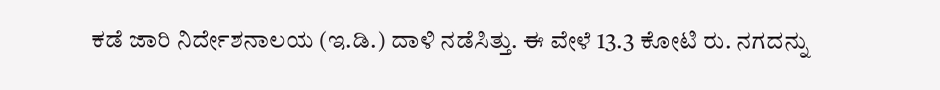ಕಡೆ ಜಾರಿ ನಿರ್ದೇಶನಾಲಯ (ಇ.ಡಿ.) ದಾಳಿ ನಡೆಸಿತ್ತು. ಈ ವೇಳೆ 13.3 ಕೋಟಿ ರು. ನಗದನ್ನು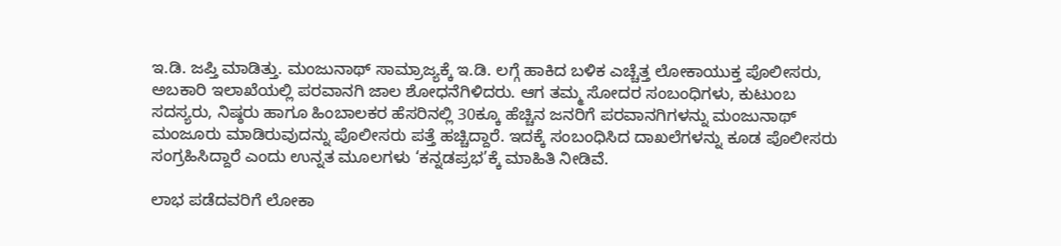ಇ.ಡಿ. ಜಪ್ತಿ ಮಾಡಿತ್ತು. ಮಂಜುನಾಥ್ ಸಾಮ್ರಾಜ್ಯಕ್ಕೆ ಇ.ಡಿ. ಲಗ್ಗೆ ಹಾಕಿದ ಬಳಿಕ ಎಚ್ಚೆತ್ತ ಲೋಕಾಯುಕ್ತ ಪೊಲೀಸರು, ಅಬಕಾರಿ ಇಲಾಖೆಯಲ್ಲಿ ಪರವಾನಗಿ ಜಾಲ ಶೋಧನೆಗಿಳಿದರು. ಆಗ ತಮ್ಮ ಸೋದರ ಸಂಬಂಧಿಗಳು, ಕುಟುಂಬ ಸದಸ್ಯರು, ನಿಷ್ಠರು ಹಾಗೂ ಹಿಂಬಾಲಕರ ಹೆಸರಿನಲ್ಲಿ 30ಕ್ಕೂ ಹೆಚ್ಚಿನ ಜನರಿಗೆ ಪರವಾನಗಿಗಳನ್ನು ಮಂಜುನಾಥ್ ಮಂಜೂರು ಮಾಡಿರುವುದನ್ನು ಪೊಲೀಸರು ಪತ್ತೆ ಹಚ್ಚಿದ್ದಾರೆ. ಇದಕ್ಕೆ ಸಂಬಂಧಿಸಿದ ದಾಖಲೆಗಳನ್ನು ಕೂಡ ಪೊಲೀಸರು ಸಂಗ್ರಹಿಸಿದ್ದಾರೆ ಎಂದು ಉನ್ನತ ಮೂಲಗಳು ‘ಕನ್ನಡಪ್ರಭ’ಕ್ಕೆ ಮಾಹಿತಿ ನೀಡಿವೆ.

ಲಾಭ ಪಡೆದವರಿಗೆ ಲೋಕಾ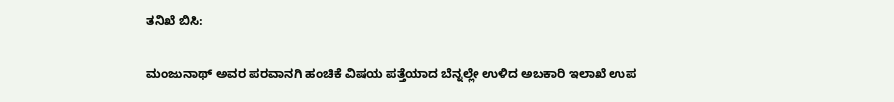ತನಿಖೆ ಬಿಸಿ:

ಮಂಜುನಾಥ್ ಅವರ ಪರವಾನಗಿ ಹಂಚಿಕೆ ವಿಷಯ ಪತ್ತೆಯಾದ ಬೆನ್ನಲ್ಲೇ ಉಳಿದ ಅಬಕಾರಿ ಇಲಾಖೆ ಉಪ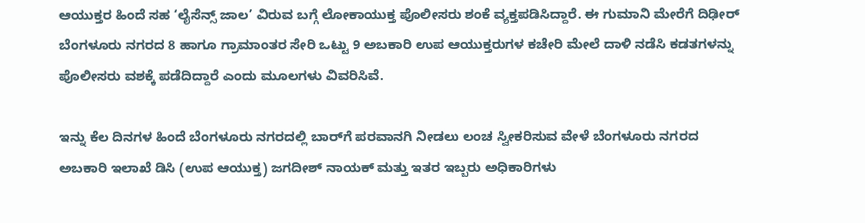ಆಯುಕ್ತರ ಹಿಂದೆ ಸಹ ‘ಲೈಸೆನ್ಸ್ ಜಾಲ’ ವಿರುವ ಬಗ್ಗೆ ಲೋಕಾಯುಕ್ತ ಪೊಲೀಸರು ಶಂಕೆ ವ್ಯಕ್ತಪಡಿಸಿದ್ದಾರೆ. ಈ ಗುಮಾನಿ ಮೇರೆಗೆ ದಿಢೀರ್‌ ಬೆಂಗಳೂರು ನಗರದ 8 ಹಾಗೂ ಗ್ರಾಮಾಂತರ ಸೇರಿ ಒಟ್ಟು 9 ಅಬಕಾರಿ ಉಪ ಆಯುಕ್ತರುಗಳ ಕಚೇರಿ ಮೇಲೆ ದಾಳಿ ನಡೆಸಿ ಕಡತಗಳನ್ನು ಪೊಲೀಸರು ವಶಕ್ಕೆ ಪಡೆದಿದ್ದಾರೆ ಎಂದು ಮೂಲಗಳು ವಿವರಿಸಿವೆ.

ಇನ್ನು ಕೆಲ ದಿನಗಳ ಹಿಂದೆ ಬೆಂಗಳೂರು ನಗರದಲ್ಲಿ ಬಾರ್‌ಗೆ ಪರವಾನಗಿ ನೀಡಲು ಲಂಚ ಸ್ವೀಕರಿಸುವ ವೇಳೆ ಬೆಂಗಳೂರು ನಗರದ ಅಬಕಾರಿ ಇಲಾಖೆ ಡಿಸಿ (ಉಪ ಆಯುಕ್ತ) ಜಗದೀಶ್ ನಾಯಕ್ ಮತ್ತು ಇತರ ಇಬ್ಬರು ಅಧಿಕಾರಿಗಳು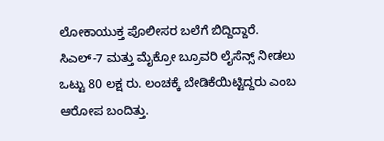ಲೋಕಾಯುಕ್ತ ಪೊಲೀಸರ ಬಲೆಗೆ ಬಿದ್ದಿದ್ದಾರೆ. ಸಿಎಲ್-7 ಮತ್ತು ಮೈಕ್ರೋ ಬ್ರೂವರಿ ಲೈಸೆನ್ಸ್ ನೀಡಲು ಒಟ್ಟು 80 ಲಕ್ಷ ರು. ಲಂಚಕ್ಕೆ ಬೇಡಿಕೆಯಿಟ್ಟಿದ್ದರು ಎಂಬ ಆರೋಪ ಬಂದಿತ್ತು.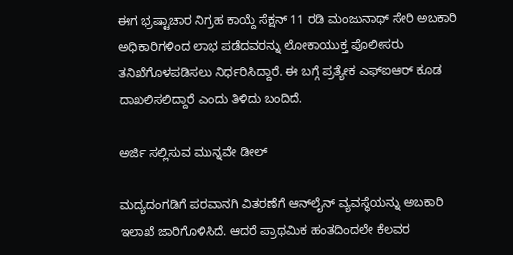ಈಗ ಭ್ರಷ್ಟಾಚಾರ ನಿಗ್ರಹ ಕಾಯ್ದೆ ಸೆಕ್ಷನ್‌ 11 ರಡಿ ಮಂಜುನಾಥ್ ಸೇರಿ ಅಬಕಾರಿ ಅಧಿಕಾರಿಗಳಿಂದ ಲಾಭ ಪಡೆದವರನ್ನು ಲೋಕಾಯುಕ್ತ ಪೊಲೀಸರು ತನಿಖೆಗೊಳಪಡಿಸಲು ನಿರ್ಧರಿಸಿದ್ದಾರೆ. ಈ ಬಗ್ಗೆ ಪ್ರತ್ಯೇಕ ಎಫ್‌ಐಆರ್ ಕೂಡ ದಾಖಲಿಸಲಿದ್ದಾರೆ ಎಂದು ತಿಳಿದು ಬಂದಿದೆ.

ಅರ್ಜಿ ಸಲ್ಲಿಸುವ ಮುನ್ನವೇ ಡೀಲ್‌

ಮದ್ಯದಂಗಡಿಗೆ ಪರವಾನಗಿ ವಿತರಣೆಗೆ ಆನ್‌ಲೈನ್‌ ವ್ಯವಸ್ಥೆಯನ್ನು ಅಬಕಾರಿ ಇಲಾಖೆ ಜಾರಿಗೊಳಿಸಿದೆ. ಆದರೆ ಪ್ರಾಥಮಿಕ ಹಂತದಿಂದಲೇ ಕೆಲವರ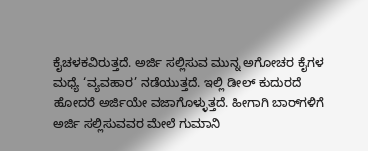ಕೈಚಳಕವಿರುತ್ತದೆ. ಅರ್ಜಿ ಸಲ್ಲಿಸುವ ಮುನ್ನ ಅಗೋಚರ ಕೈಗಳ ಮಧ್ಯೆ ‘ವ್ಯವಹಾರ’ ನಡೆಯುತ್ತದೆ. ಇಲ್ಲಿ ಡೀಲ್‌ ಕುದುರದೆ ಹೋದರೆ ಅರ್ಜಿಯೇ ವಜಾಗೊಳ್ಳುತ್ತದೆ. ಹೀಗಾಗಿ ಬಾರ್‌ಗಳಿಗೆ ಅರ್ಜಿ ಸಲ್ಲಿಸುವವರ ಮೇಲೆ ಗುಮಾನಿ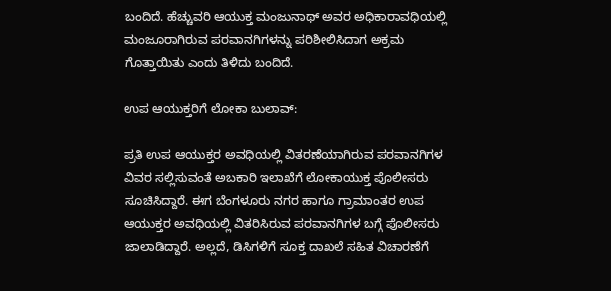ಬಂದಿದೆ. ಹೆಚ್ಚುವರಿ ಆಯುಕ್ತ ಮಂಜುನಾಥ್ ಅವರ ಅಧಿಕಾರಾವಧಿಯಲ್ಲಿ ಮಂಜೂರಾಗಿರುವ ಪರವಾನಗಿಗಳನ್ನು ಪರಿಶೀಲಿಸಿದಾಗ ಅಕ್ರಮ ಗೊತ್ತಾಯಿತು ಎಂದು ತಿಳಿದು ಬಂದಿದೆ.

ಉಪ ಆಯುಕ್ತರಿಗೆ ಲೋಕಾ ಬುಲಾವ್:

ಪ್ರತಿ ಉಪ ಆಯುಕ್ತರ ಅವಧಿಯಲ್ಲಿ ವಿತರಣೆಯಾಗಿರುವ ಪರವಾನಗಿಗಳ ವಿವರ ಸಲ್ಲಿಸುವಂತೆ ಅಬಕಾರಿ ಇಲಾಖೆಗೆ ಲೋಕಾಯುಕ್ತ ಪೊಲೀಸರು ಸೂಚಿಸಿದ್ದಾರೆ. ಈಗ ಬೆಂಗಳೂರು ನಗರ ಹಾಗೂ ಗ್ರಾಮಾಂತರ ಉಪ ಆಯುಕ್ತರ ಅವಧಿಯಲ್ಲಿ ವಿತರಿಸಿರುವ ಪರವಾನಗಿಗಳ ಬಗ್ಗೆ ಪೊಲೀಸರು ಜಾಲಾಡಿದ್ದಾರೆ. ಅಲ್ಲದೆ, ಡಿಸಿಗಳಿಗೆ ಸೂಕ್ತ ದಾಖಲೆ ಸಹಿತ ವಿಚಾರಣೆಗೆ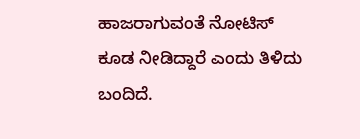ಹಾಜರಾಗುವಂತೆ ನೋಟಿಸ್ ಕೂಡ ನೀಡಿದ್ದಾರೆ ಎಂದು ತಿಳಿದು ಬಂದಿದೆ.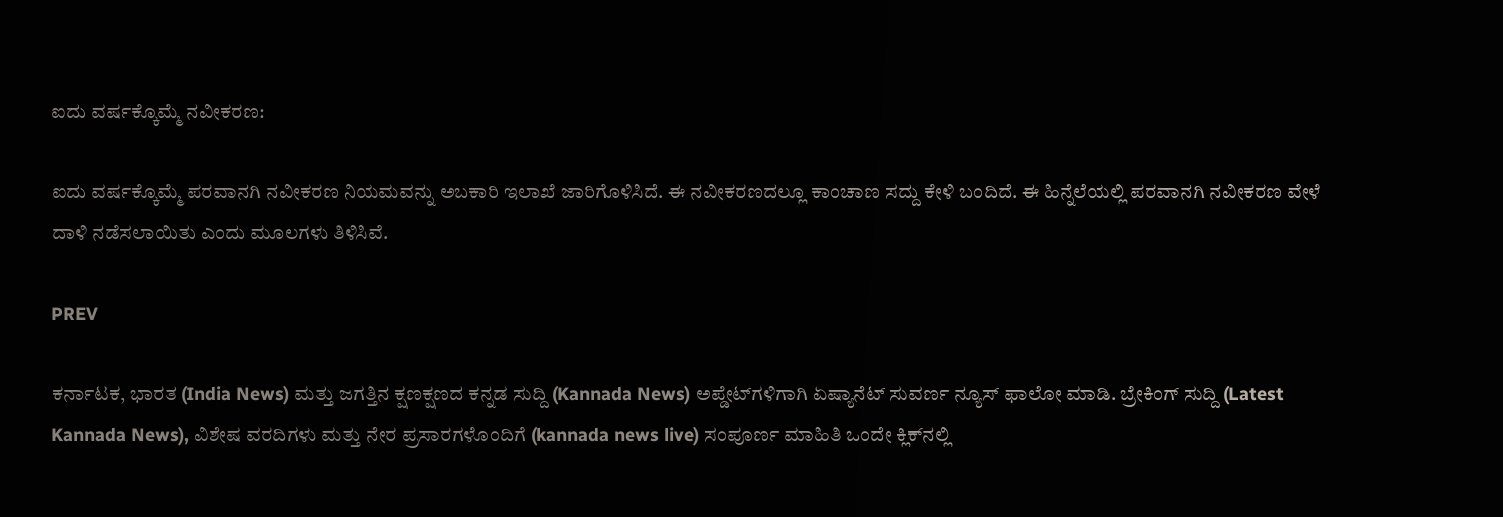ಐದು ವರ್ಷಕ್ಕೊಮ್ಮೆ ನವೀಕರಣ:

ಐದು ವರ್ಷಕ್ಕೊಮ್ಮೆ ಪರವಾನಗಿ ನವೀಕರಣ ನಿಯಮವನ್ನು ಅಬಕಾರಿ ಇಲಾಖೆ ಜಾರಿಗೊಳಿಸಿದೆ. ಈ ನವೀಕರಣದಲ್ಲೂ ಕಾಂಚಾಣ ಸದ್ದು ಕೇಳಿ ಬಂದಿದೆ. ಈ ಹಿನ್ನೆಲೆಯಲ್ಲಿ ಪರವಾನಗಿ ನವೀಕರಣ ವೇಳೆ ದಾಳಿ ನಡೆಸಲಾಯಿತು ಎಂದು ಮೂಲಗಳು ತಿಳಿಸಿವೆ.

PREV

ಕರ್ನಾಟಕ, ಭಾರತ (India News) ಮತ್ತು ಜಗತ್ತಿನ ಕ್ಷಣಕ್ಷಣದ ಕನ್ನಡ ಸುದ್ದಿ (Kannada News) ಅಪ್ಡೇಟ್‌ಗಳಿಗಾಗಿ ಏಷ್ಯಾನೆಟ್ ಸುವರ್ಣ ನ್ಯೂಸ್‌ ಫಾಲೋ ಮಾಡಿ. ಬ್ರೇಕಿಂಗ್ ಸುದ್ದಿ (Latest Kannada News), ವಿಶೇಷ ವರದಿಗಳು ಮತ್ತು ನೇರ ಪ್ರಸಾರಗಳೊಂದಿಗೆ (kannada news live) ಸಂಪೂರ್ಣ ಮಾಹಿತಿ ಒಂದೇ ಕ್ಲಿಕ್‌ನಲ್ಲಿ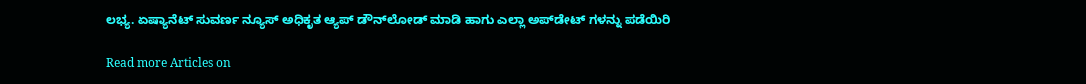ಲಭ್ಯ. ಏಷ್ಯಾನೆಟ್ ಸುವರ್ಣ ನ್ಯೂಸ್ ಅಧಿಕೃತ ಆ್ಯಪ್ ಡೌನ್‌ಲೋಡ್ ಮಾಡಿ ಹಾಗು ಎಲ್ಲಾ ಅಪ್‌ಡೇಟ್ ಗಳನ್ನು ಪಡೆಯಿರಿ

Read more Articles on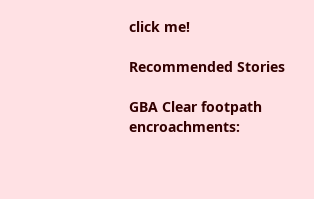click me!

Recommended Stories

GBA Clear footpath encroachments: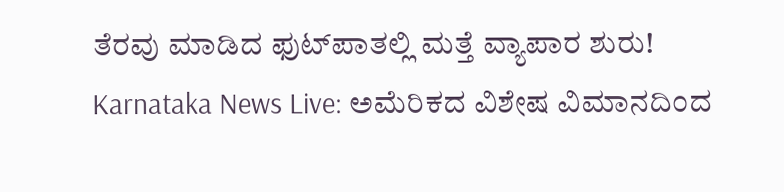ತೆರವು ಮಾಡಿದ ಫುಟ್‌ಪಾತಲ್ಲಿ ಮತ್ತೆ ವ್ಯಾಪಾರ ಶುರು!
Karnataka News Live: ಅಮೆರಿಕದ ವಿಶೇಷ ವಿಮಾನದಿಂದ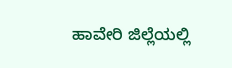ಹಾವೇರಿ ಜಿಲ್ಲೆಯಲ್ಲಿ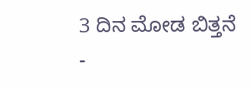3 ದಿನ ಮೋಡ ಬಿತ್ತನೆ -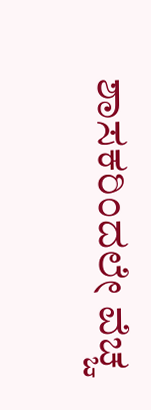ಶಾಸಕರಿಂದಲೇ ವೆಚ್ಚ